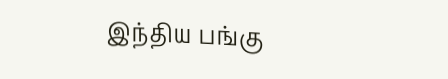இந்திய பங்கு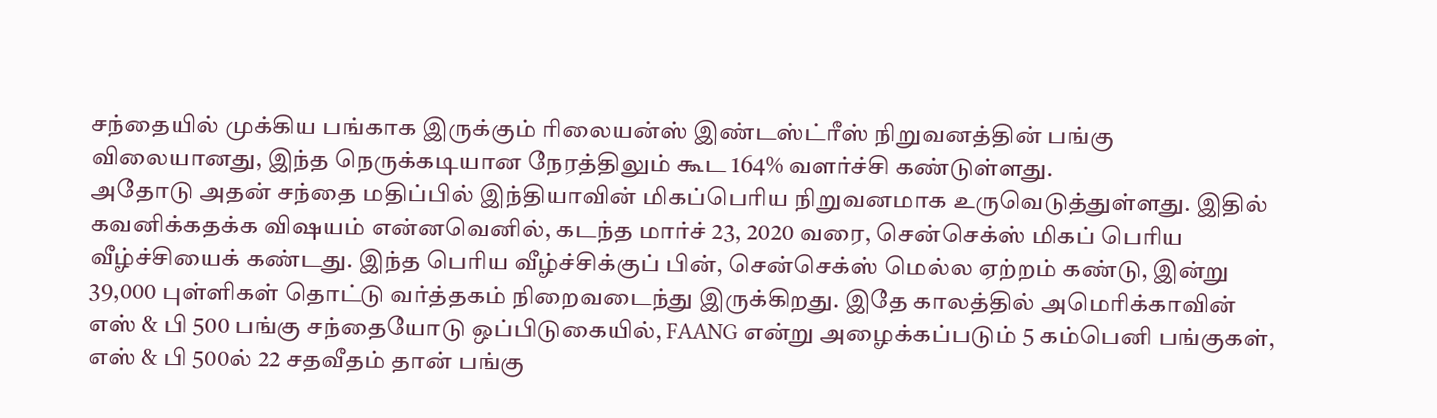சந்தையில் முக்கிய பங்காக இருக்கும் ரிலையன்ஸ் இண்டஸ்ட்ரீஸ் நிறுவனத்தின் பங்கு விலையானது, இந்த நெருக்கடியான நேரத்திலும் கூட 164% வளர்ச்சி கண்டுள்ளது.
அதோடு அதன் சந்தை மதிப்பில் இந்தியாவின் மிகப்பெரிய நிறுவனமாக உருவெடுத்துள்ளது. இதில் கவனிக்கதக்க விஷயம் என்னவெனில், கடந்த மார்ச் 23, 2020 வரை, சென்செக்ஸ் மிகப் பெரிய வீழ்ச்சியைக் கண்டது. இந்த பெரிய வீழ்ச்சிக்குப் பின், சென்செக்ஸ் மெல்ல ஏற்றம் கண்டு, இன்று 39,000 புள்ளிகள் தொட்டு வர்த்தகம் நிறைவடைந்து இருக்கிறது. இதே காலத்தில் அமெரிக்காவின் எஸ் & பி 500 பங்கு சந்தையோடு ஒப்பிடுகையில், FAANG என்று அழைக்கப்படும் 5 கம்பெனி பங்குகள், எஸ் & பி 500ல் 22 சதவீதம் தான் பங்கு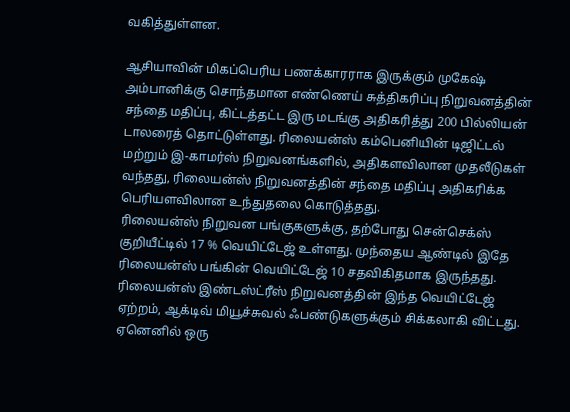வகித்துள்ளன.

ஆசியாவின் மிகப்பெரிய பணக்காரராக இருக்கும் முகேஷ் அம்பானிக்கு சொந்தமான எண்ணெய் சுத்திகரிப்பு நிறுவனத்தின் சந்தை மதிப்பு, கிட்டத்தட்ட இரு மடங்கு அதிகரித்து 200 பில்லியன் டாலரைத் தொட்டுள்ளது. ரிலையன்ஸ் கம்பெனியின் டிஜிட்டல் மற்றும் இ-காமர்ஸ் நிறுவனங்களில், அதிகளவிலான முதலீடுகள் வந்தது, ரிலையன்ஸ் நிறுவனத்தின் சந்தை மதிப்பு அதிகரிக்க பெரியளவிலான உந்துதலை கொடுத்தது.
ரிலையன்ஸ் நிறுவன பங்குகளுக்கு, தற்போது சென்செக்ஸ் குறியீட்டில் 17 % வெயிட்டேஜ் உள்ளது. முந்தைய ஆண்டில் இதே ரிலையன்ஸ் பங்கின் வெயிட்டேஜ் 10 சதவிகிதமாக இருந்தது. ரிலையன்ஸ் இண்டஸ்ட்ரீஸ் நிறுவனத்தின் இந்த வெயிட்டேஜ் ஏற்றம், ஆக்டிவ் மியூச்சுவல் ஃபண்டுகளுக்கும் சிக்கலாகி விட்டது. ஏனெனில் ஒரு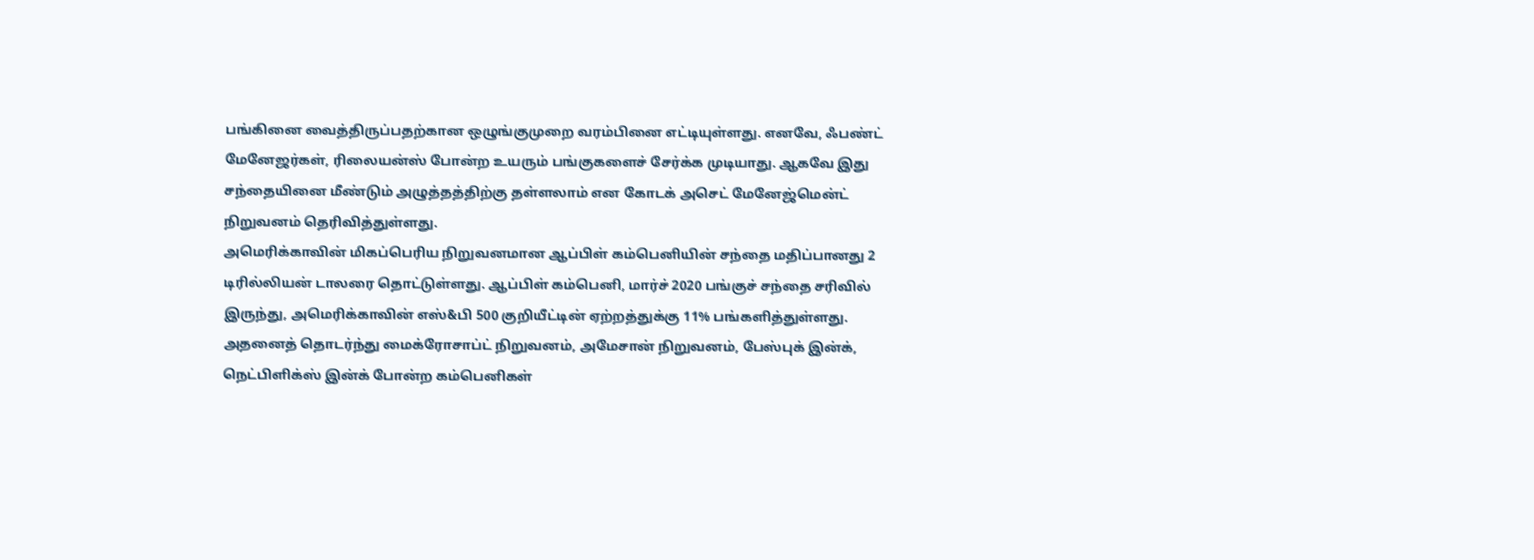பங்கினை வைத்திருப்பதற்கான ஒழுங்குமுறை வரம்பினை எட்டியுள்ளது. எனவே, ஃபண்ட் மேனேஜர்கள், ரிலையன்ஸ் போன்ற உயரும் பங்குகளைச் சேர்க்க முடியாது. ஆகவே இது சந்தையினை மீண்டும் அழுத்தத்திற்கு தள்ளலாம் என கோடக் அசெட் மேனேஜ்மென்ட் நிறுவனம் தெரிவித்துள்ளது.
அமெரிக்காவின் மிகப்பெரிய நிறுவனமான ஆப்பிள் கம்பெனியின் சந்தை மதிப்பானது 2 டிரில்லியன் டாலரை தொட்டுள்ளது. ஆப்பிள் கம்பெனி, மார்ச் 2020 பங்குச் சந்தை சரிவில் இருந்து, அமெரிக்காவின் எஸ்&பி 500 குறியீட்டின் ஏற்றத்துக்கு 11% பங்களித்துள்ளது.
அதனைத் தொடர்ந்து மைக்ரோசாப்ட் நிறுவனம், அமேசான் நிறுவனம், பேஸ்புக் இன்க், நெட்பிளிக்ஸ் இன்க் போன்ற கம்பெனிகள்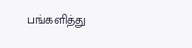பங்களித்து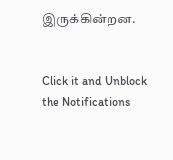இருக்கின்றன.


Click it and Unblock the Notifications